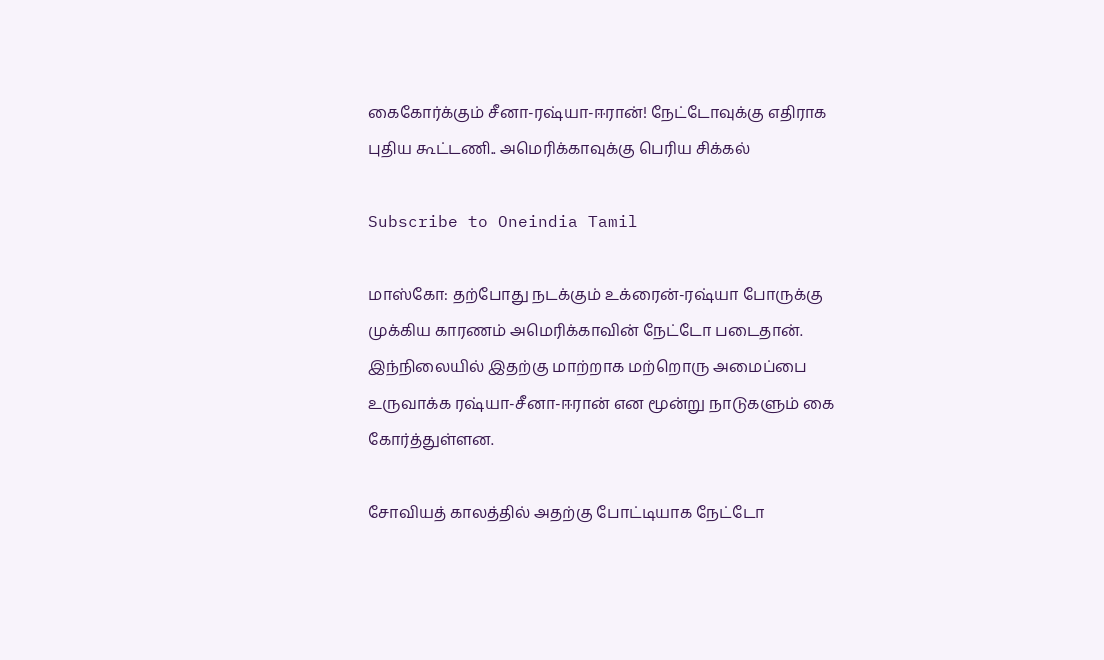கைகோர்க்கும் சீனா-ரஷ்யா-ஈரான்! நேட்டோவுக்கு எதிராக புதிய கூட்டணி.. அமெரிக்காவுக்கு பெரிய சிக்கல்

Subscribe to Oneindia Tamil

மாஸ்கோ: தற்போது நடக்கும் உக்ரைன்-ரஷ்யா போருக்கு முக்கிய காரணம் அமெரிக்காவின் நேட்டோ படைதான். இந்நிலையில் இதற்கு மாற்றாக மற்றொரு அமைப்பை உருவாக்க ரஷ்யா-சீனா-ஈரான் என மூன்று நாடுகளும் கை கோர்த்துள்ளன.

சோவியத் காலத்தில் அதற்கு போட்டியாக நேட்டோ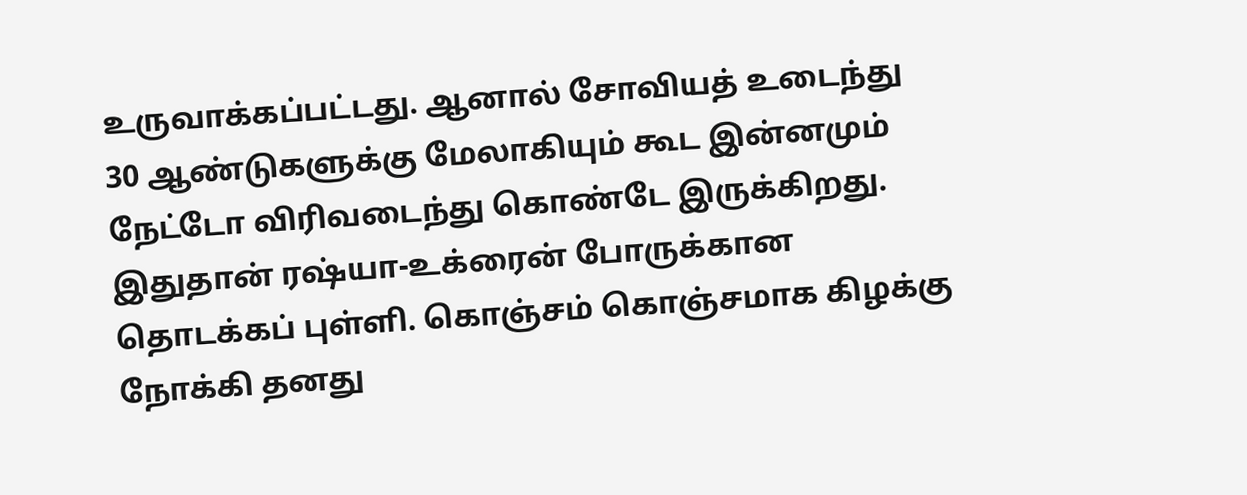உருவாக்கப்பட்டது. ஆனால் சோவியத் உடைந்து 30 ஆண்டுகளுக்கு மேலாகியும் கூட இன்னமும் நேட்டோ விரிவடைந்து கொண்டே இருக்கிறது. இதுதான் ரஷ்யா-உக்ரைன் போருக்கான தொடக்கப் புள்ளி. கொஞ்சம் கொஞ்சமாக கிழக்கு நோக்கி தனது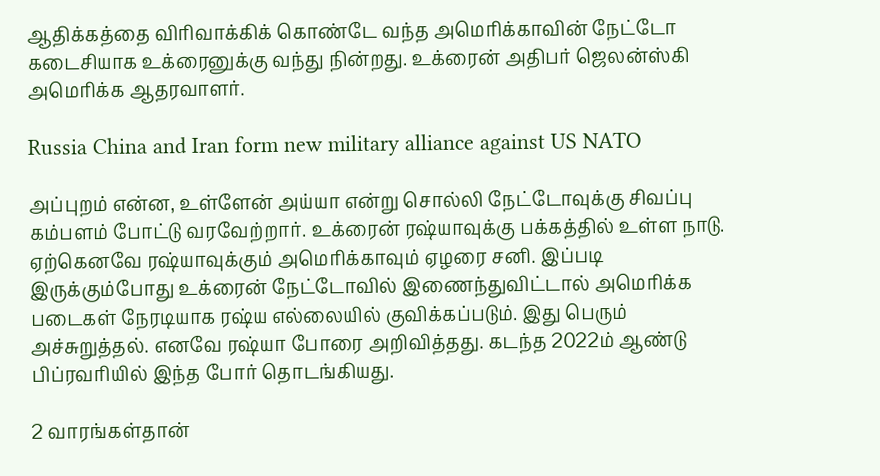ஆதிக்கத்தை விரிவாக்கிக் கொண்டே வந்த அமெரிக்காவின் நேட்டோ கடைசியாக உக்ரைனுக்கு வந்து நின்றது. உக்ரைன் அதிபர் ஜெலன்ஸ்கி அமெரிக்க ஆதரவாளர்.

Russia China and Iran form new military alliance against US NATO

அப்புறம் என்ன, உள்ளேன் அய்யா என்று சொல்லி நேட்டோவுக்கு சிவப்பு கம்பளம் போட்டு வரவேற்றார். உக்ரைன் ரஷ்யாவுக்கு பக்கத்தில் உள்ள நாடு. ஏற்கெனவே ரஷ்யாவுக்கும் அமெரிக்காவும் ஏழரை சனி. இப்படி இருக்கும்போது உக்ரைன் நேட்டோவில் இணைந்துவிட்டால் அமெரிக்க படைகள் நேரடியாக ரஷ்ய எல்லையில் குவிக்கப்படும். இது பெரும் அச்சுறுத்தல். எனவே ரஷ்யா போரை அறிவித்தது. கடந்த 2022ம் ஆண்டு பிப்ரவரியில் இந்த போர் தொடங்கியது.

2 வாரங்கள்தான்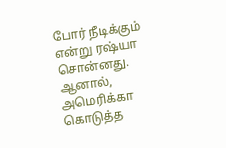போர் நீடிக்கும் என்று ரஷ்யா சொன்னது. ஆனால், அமெரிக்கா கொடுத்த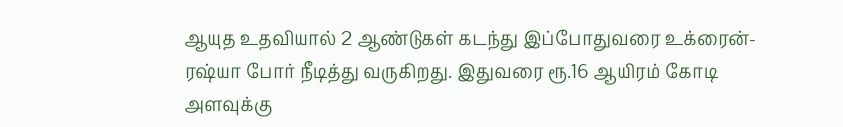ஆயுத உதவியால் 2 ஆண்டுகள் கடந்து இப்போதுவரை உக்ரைன்-ரஷ்யா போர் நீடித்து வருகிறது. இதுவரை ரூ.16 ஆயிரம் கோடி அளவுக்கு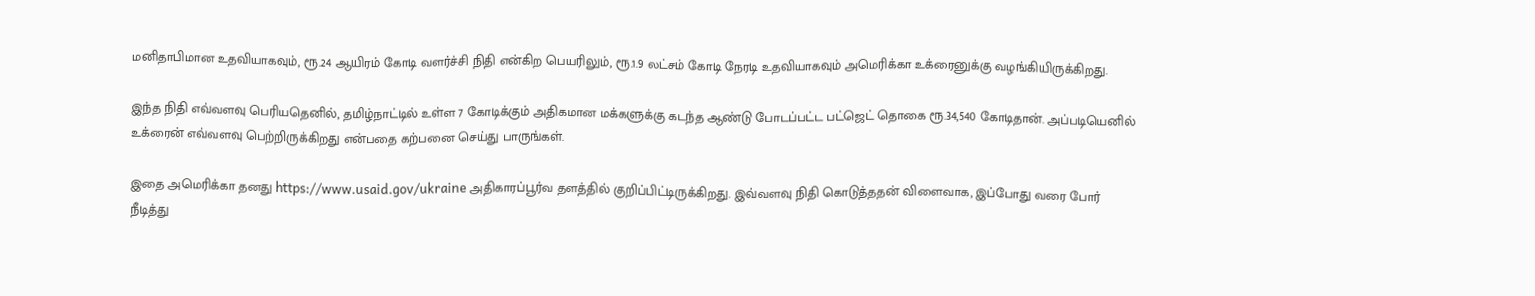மனிதாபிமான உதவியாகவும், ரூ.24 ஆயிரம் கோடி வளர்ச்சி நிதி என்கிற பெயரிலும், ரூ.1.9 லட்சம் கோடி நேரடி உதவியாகவும் அமெரிக்கா உக்ரைனுக்கு வழங்கியிருக்கிறது.

இந்த நிதி எவ்வளவு பெரியதெனில், தமிழ்நாட்டில் உள்ள 7 கோடிக்கும் அதிகமான மக்களுக்கு கடந்த ஆண்டு போடப்பட்ட பட்ஜெட் தொகை ரூ.34,540 கோடிதான். அப்படியெனில் உக்ரைன் எவ்வளவு பெற்றிருக்கிறது என்பதை கற்பனை செய்து பாருங்கள்.

இதை அமெரிக்கா தனது https://www.usaid.gov/ukraine அதிகாரப்பூர்வ தளத்தில் குறிப்பிட்டிருக்கிறது. இவ்வளவு நிதி கொடுத்ததன் விளைவாக, இப்போது வரை போர் நீடித்து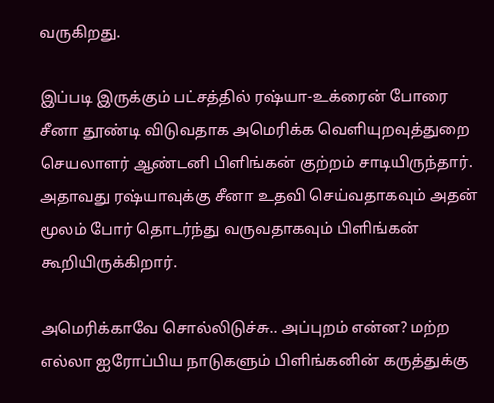வருகிறது.

இப்படி இருக்கும் பட்சத்தில் ரஷ்யா-உக்ரைன் போரை சீனா தூண்டி விடுவதாக அமெரிக்க வெளியுறவுத்துறை செயலாளர் ஆண்டனி பிளிங்கன் குற்றம் சாடியிருந்தார். அதாவது ரஷ்யாவுக்கு சீனா உதவி செய்வதாகவும் அதன் மூலம் போர் தொடர்ந்து வருவதாகவும் பிளிங்கன் கூறியிருக்கிறார்.

அமெரிக்காவே சொல்லிடுச்சு.. அப்புறம் என்ன? மற்ற எல்லா ஐரோப்பிய நாடுகளும் பிளிங்கனின் கருத்துக்கு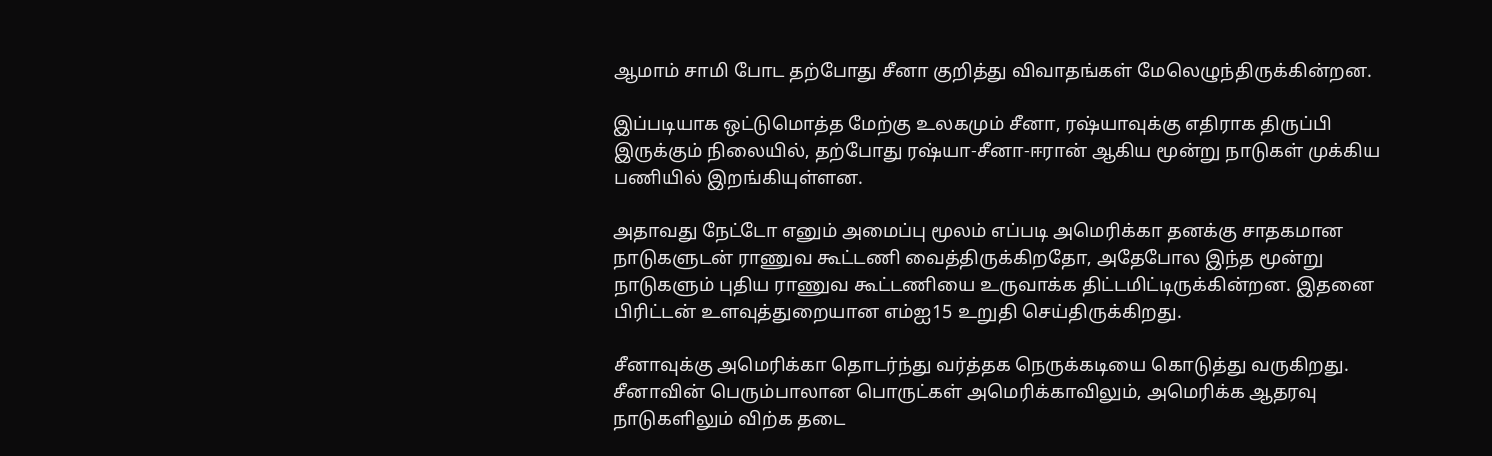ஆமாம் சாமி போட தற்போது சீனா குறித்து விவாதங்கள் மேலெழுந்திருக்கின்றன.

இப்படியாக ஒட்டுமொத்த மேற்கு உலகமும் சீனா, ரஷ்யாவுக்கு எதிராக திருப்பி இருக்கும் நிலையில், தற்போது ரஷ்யா-சீனா-ஈரான் ஆகிய மூன்று நாடுகள் முக்கிய பணியில் இறங்கியுள்ளன.

அதாவது நேட்டோ எனும் அமைப்பு மூலம் எப்படி அமெரிக்கா தனக்கு சாதகமான நாடுகளுடன் ராணுவ கூட்டணி வைத்திருக்கிறதோ, அதேபோல இந்த மூன்று நாடுகளும் புதிய ராணுவ கூட்டணியை உருவாக்க திட்டமிட்டிருக்கின்றன. இதனை பிரிட்டன் உளவுத்துறையான எம்ஐ15 உறுதி செய்திருக்கிறது.

சீனாவுக்கு அமெரிக்கா தொடர்ந்து வர்த்தக நெருக்கடியை கொடுத்து வருகிறது. சீனாவின் பெரும்பாலான பொருட்கள் அமெரிக்காவிலும், அமெரிக்க ஆதரவு நாடுகளிலும் விற்க தடை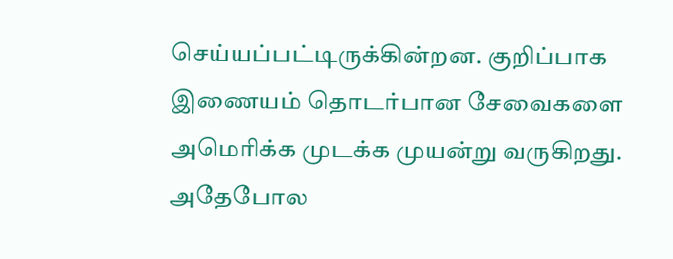செய்யப்பட்டிருக்கின்றன. குறிப்பாக இணையம் தொடர்பான சேவைகளை அமெரிக்க முடக்க முயன்று வருகிறது. அதேபோல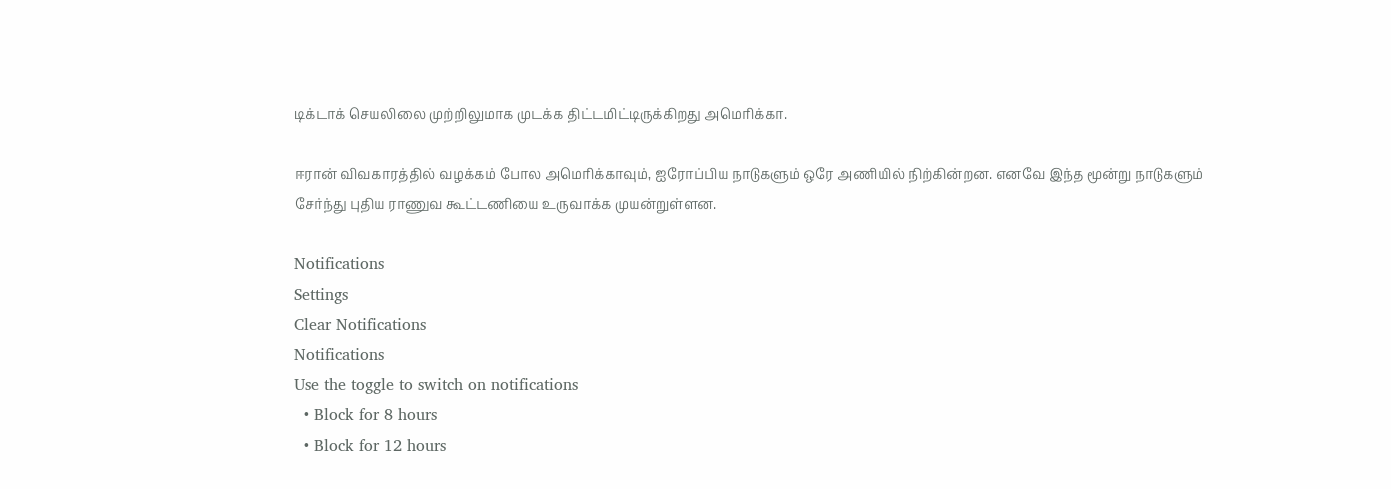டிக்டாக் செயலிலை முற்றிலுமாக முடக்க திட்டமிட்டிருக்கிறது அமெரிக்கா.

ஈரான் விவகாரத்தில் வழக்கம் போல அமெரிக்காவும், ஐரோப்பிய நாடுகளும் ஒரே அணியில் நிற்கின்றன. எனவே இந்த மூன்று நாடுகளும் சேர்ந்து புதிய ராணுவ கூட்டணியை உருவாக்க முயன்றுள்ளன.

Notifications
Settings
Clear Notifications
Notifications
Use the toggle to switch on notifications
  • Block for 8 hours
  • Block for 12 hours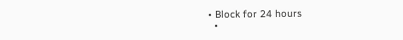• Block for 24 hours
  •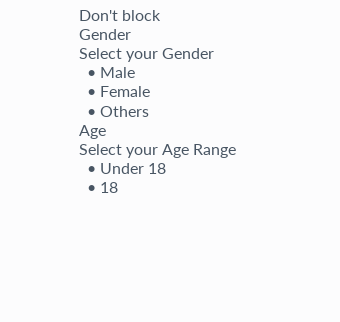Don't block
Gender
Select your Gender
  • Male
  • Female
  • Others
Age
Select your Age Range
  • Under 18
  • 18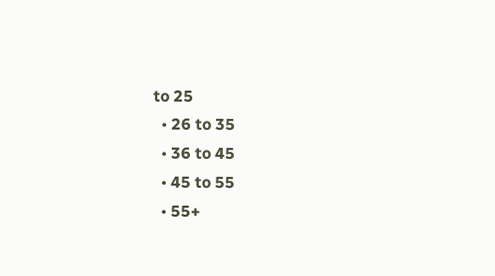to 25
  • 26 to 35
  • 36 to 45
  • 45 to 55
  • 55+